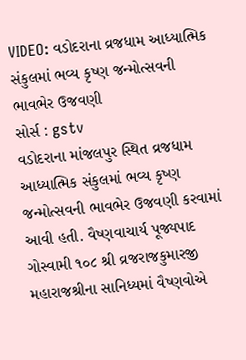VIDEO: વડોદરાના વ્રજધામ આધ્યાત્મિક સંકુલમાં ભવ્ય કૃષ્ણ જન્મોત્સવની ભાવભેર ઉજવણી
સોર્સ : gstv
વડોદરાના માંજલપુર સ્થિત વ્રજધામ આધ્યાત્મિક સંકુલમાં ભવ્ય કૃષ્ણ જન્મોત્સવની ભાવભેર ઉજવણી કરવામાં આવી હતી. વૈષ્ણવાચાર્ય પૂજ્યપાદ ગોસ્વામી ૧૦૮ શ્રી વ્રજરાજકુમારજી મહારાજશ્રીના સાનિધ્યમાં વૈષ્ણવોએ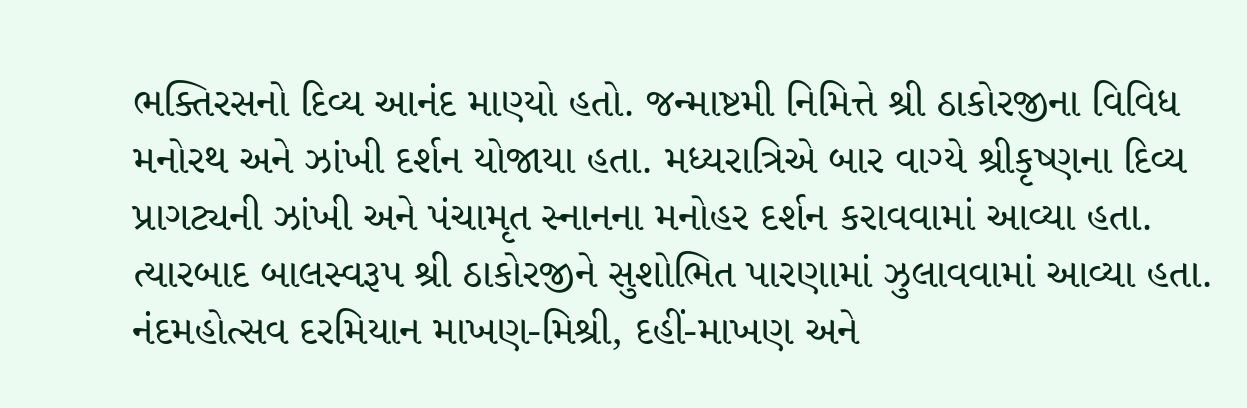ભક્તિરસનો દિવ્ય આનંદ માણ્યો હતો. જન્માષ્ટમી નિમિત્તે શ્રી ઠાકોરજીના વિવિધ મનોરથ અને ઝાંખી દર્શન યોજાયા હતા. મધ્યરાત્રિએ બાર વાગ્યે શ્રીકૃષ્ણના દિવ્ય પ્રાગટ્યની ઝાંખી અને પંચામૃત સ્નાનના મનોહર દર્શન કરાવવામાં આવ્યા હતા. ત્યારબાદ બાલસ્વરૂપ શ્રી ઠાકોરજીને સુશોભિત પારણામાં ઝુલાવવામાં આવ્યા હતા. નંદમહોત્સવ દરમિયાન માખણ-મિશ્રી, દહીં-માખણ અને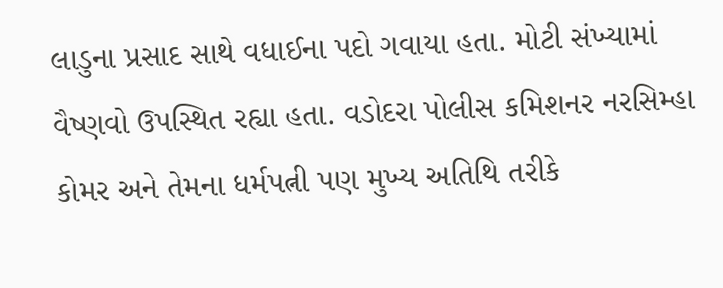લાડુના પ્રસાદ સાથે વધાઈના પદો ગવાયા હતા. મોટી સંખ્યામાં વૈષ્ણવો ઉપસ્થિત રહ્યા હતા. વડોદરા પોલીસ કમિશનર નરસિમ્હા કોમર અને તેમના ધર્મપત્ની પણ મુખ્ય અતિથિ તરીકે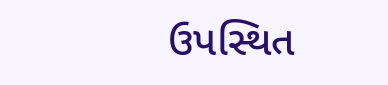ઉપસ્થિત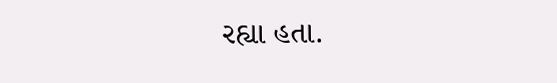રહ્યા હતા.